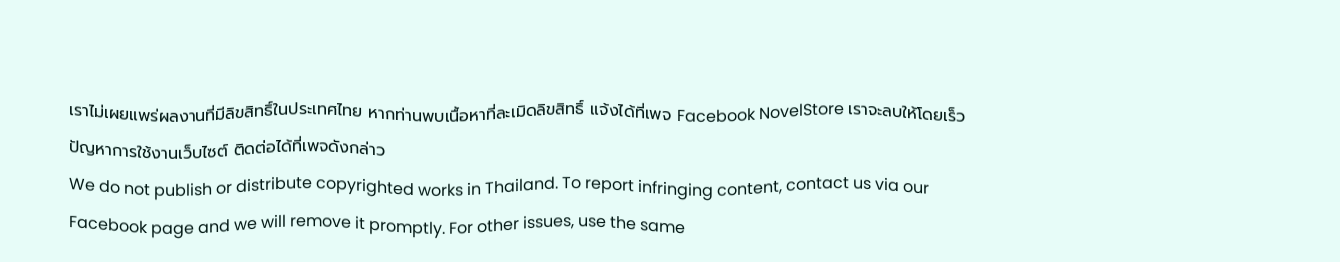เราไม่เผยแพร่ผลงานที่มีลิขสิทธิ์ในประเทศไทย หากท่านพบเนื้อหาที่ละเมิดลิขสิทธิ์ แจ้งได้ที่เพจ Facebook NovelStore เราจะลบให้โดยเร็ว
ปัญหาการใช้งานเว็บไซต์ ติดต่อได้ที่เพจดังกล่าว
We do not publish or distribute copyrighted works in Thailand. To report infringing content, contact us via our Facebook page and we will remove it promptly. For other issues, use the same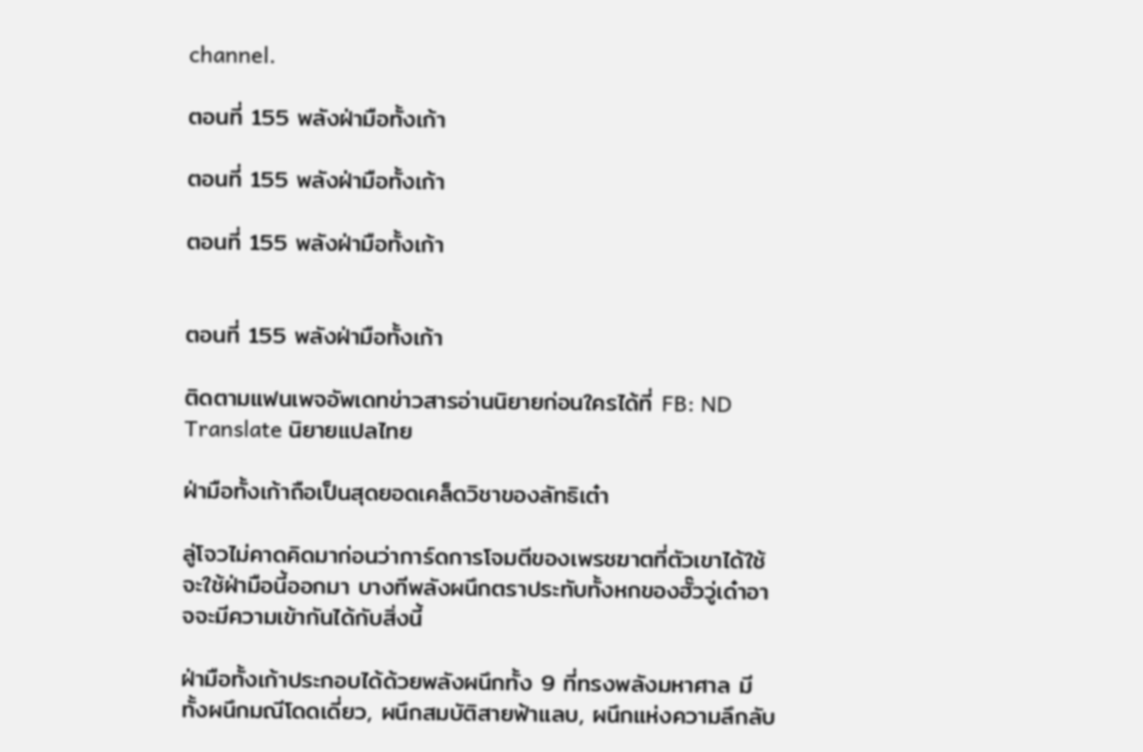channel.

ตอนที่ 155 พลังฝ่ามือทั้งเก้า

ตอนที่ 155 พลังฝ่ามือทั้งเก้า

ตอนที่ 155 พลังฝ่ามือทั้งเก้า


ตอนที่ 155 พลังฝ่ามือทั้งเก้า

ติดตามแฟนเพจอัพเดทข่าวสารอ่านนิยายก่อนใครได้ที่ FB: ND Translate นิยายแปลไทย

ฝ่ามือทั้งเก้าถือเป็นสุดยอดเคล็ดวิชาของลัทธิเต๋า

ลู่โจวไม่คาดคิดมาก่อนว่าการ์ดการโจมตีของเพรชฆาตที่ตัวเขาได้ใช้จะใช้ฝ่ามือนี้ออกมา บางทีพลังผนึกตราประทับทั้งหกของฮั๊ววู่เด๋าอาจจะมีความเข้ากันได้กับสิ่งนี้

ฝ่ามือทั้งเก้าประกอบได้ด้วยพลังผนึกทั้ง 9 ที่ทรงพลังมหาศาล มีทั้งผนึกมณีโดดเดี่ยว, ผนึกสมบัติสายฟ้าแลบ, ผนึกแห่งความลึกลับ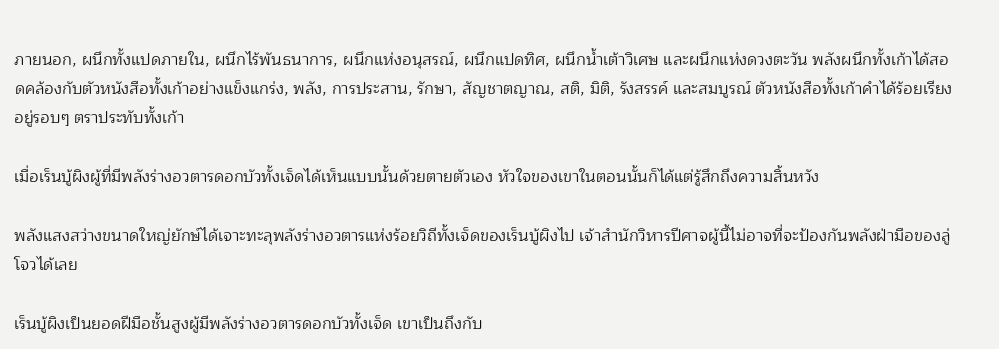ภายนอก, ผนึกทั้งแปดภายใน, ผนึกไร้พันธนาการ, ผนึกแห่งอนุสรณ์, ผนึกแปดทิศ, ผนึกน้ำเต้าวิเศษ และผนึกแห่งดวงตะวัน พลังผนึกทั้งเก้าได้สอดคล้องกับตัวหนังสือทั้งเก้าอย่างแข็งแกร่ง, พลัง, การประสาน, รักษา, สัญชาตญาณ, สติ, มิติ, รังสรรค์ และสมบูรณ์ ตัวหนังสือทั้งเก้าคำได้ร้อยเรียงอยู่รอบๆ ตราประทับทั้งเก้า

เมื่อเร็นบู้ผิงผู้ที่มีพลังร่างอวตารดอกบัวทั้งเจ็ดได้เห็นแบบนั้นด้วยตายตัวเอง หัวใจของเขาในตอนนั้นก็ได้แต่รู้สึกถึงความสิ้นหวัง

พลังแสงสว่างขนาดใหญ่ยักษ์ได้เจาะทะลุพลังร่างอวตารแห่งร้อยวิถีทั้งเจ็ดของเร็นบู้ผิงไป เจ้าสำนักวิหารปีศาจผู้นี้ไม่อาจที่จะป้องกันพลังฝ่ามือของลู่โจวได้เลย

เร็นบู้ผิงเป็นยอดฝีมือชั้นสูงผู้มีพลังร่างอวตารดอกบัวทั้งเจ็ด เขาเป็นถึงกับ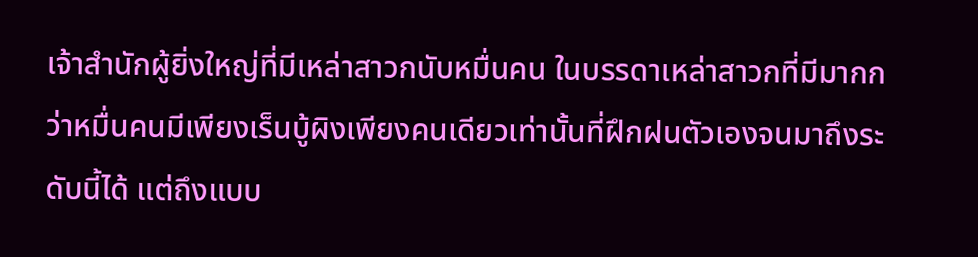เจ้าสำนักผู้ยิ่งใหญ่ที่มีเหล่าสาวกนับหมื่นคน ในบรรดาเหล่าสาวกที่มีมากกว่าหมื่นคนมีเพียงเร็นบู้ผิงเพียงคนเดียวเท่านั้นที่ฝึกฝนตัวเองจนมาถึงระดับนี้ได้ แต่ถึงแบบ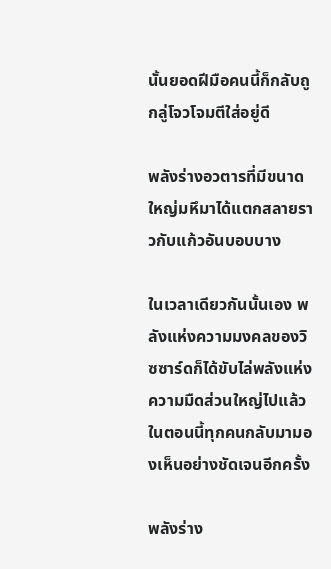นั้นยอดฝีมือคนนี้ก็กลับถูกลู่โจวโจมตีใส่อยู่ดี

พลังร่างอวตารที่มีขนาดใหญ่มหึมาได้แตกสลายราวกับแก้วอันบอบบาง

ในเวลาเดียวกันนั้นเอง พลังแห่งความมงคลของวิซซาร์ดก็ได้ขับไล่พลังแห่งความมืดส่วนใหญ่ไปแล้ว ในตอนนี้ทุกคนกลับมามองเห็นอย่างชัดเจนอีกครั้ง

พลังร่าง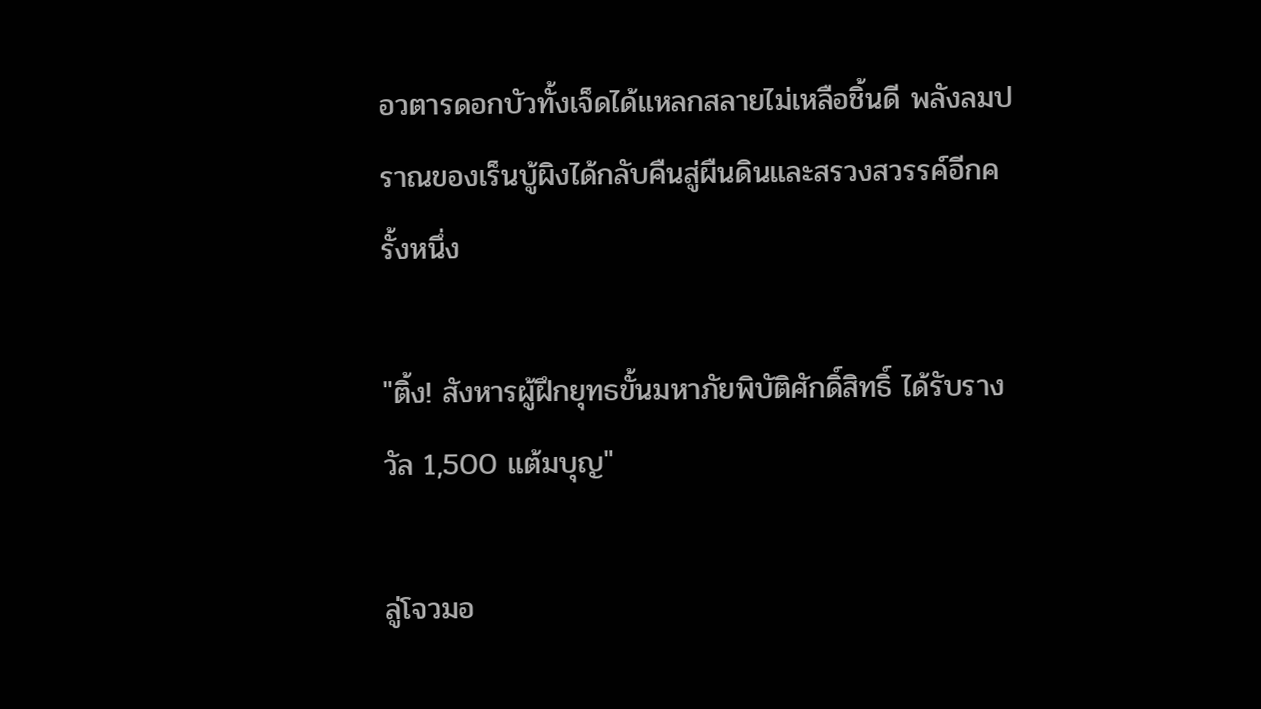อวตารดอกบัวทั้งเจ็ดได้แหลกสลายไม่เหลือชิ้นดี พลังลมปราณของเร็นบู้ผิงได้กลับคืนสู่ผืนดินและสรวงสวรรค์อีกครั้งหนึ่ง

"ติ้ง! สังหารผู้ฝึกยุทธขั้นมหาภัยพิบัติศักดิ์สิทธิ์ ได้รับรางวัล 1,500 แต้มบุญ"

ลู่โจวมอ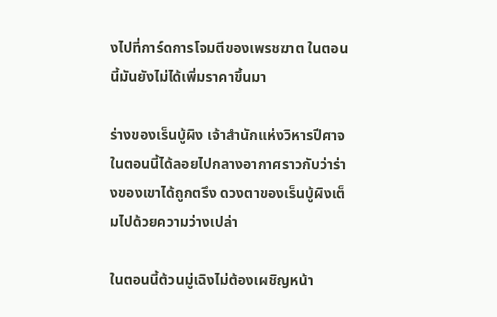งไปที่การ์ดการโจมตีของเพรชฆาต ในตอนนี้มันยังไม่ได้เพิ่มราคาขึ้นมา

ร่างของเร็นบู้ผิง เจ้าสำนักแห่งวิหารปีศาจในตอนนี้ได้ลอยไปกลางอากาศราวกับว่าร่างของเขาได้ถูกตรึง ดวงตาของเร็นบู้ผิงเต็มไปด้วยความว่างเปล่า

ในตอนนี้ต้วนมู่เฉิงไม่ต้องเผชิญหน้า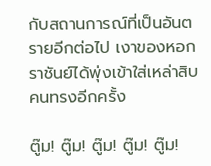กับสถานการณ์ที่เป็นอันตรายอีกต่อไป เงาของหอกราชันย์ได้พุ่งเข้าใส่เหล่าสิบคนทรงอีกครั้ง

ตู๊ม! ตู๊ม! ตู๊ม! ตู๊ม! ตู๊ม!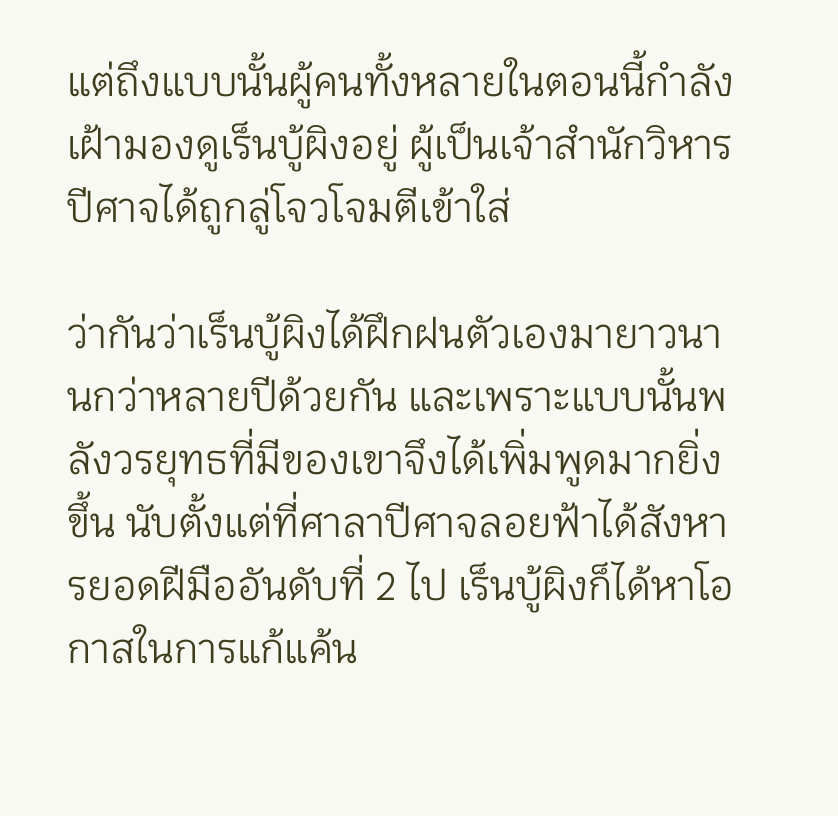แต่ถึงแบบนั้นผู้คนทั้งหลายในตอนนี้กำลังเฝ้ามองดูเร็นบู้ผิงอยู่ ผู้เป็นเจ้าสำนักวิหารปีศาจได้ถูกลู่โจวโจมตีเข้าใส่

ว่ากันว่าเร็นบู้ผิงได้ฝึกฝนตัวเองมายาวนานกว่าหลายปีด้วยกัน และเพราะแบบนั้นพลังวรยุทธที่มีของเขาจึงได้เพิ่มพูดมากยิ่งขึ้น นับตั้งแต่ที่ศาลาปีศาจลอยฟ้าได้สังหารยอดฝีมืออันดับที่ 2 ไป เร็นบู้ผิงก็ได้หาโอกาสในการแก้แค้น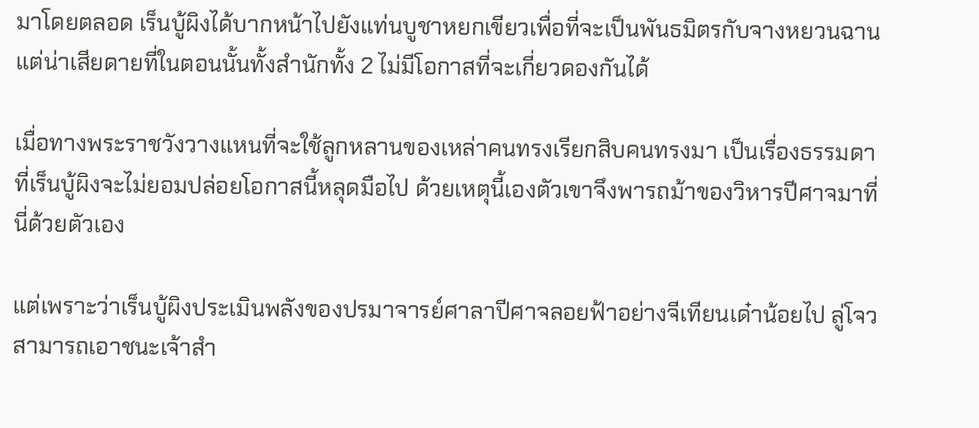มาโดยตลอด เร็นบู้ผิงได้บากหน้าไปยังแท่นบูชาหยกเขียวเพื่อที่จะเป็นพันธมิตรกับจางหยวนฉาน แต่น่าเสียดายที่ในตอนนั้นทั้งสำนักทั้ง 2 ไม่มีโอกาสที่จะเกี่ยวดองกันได้

เมื่อทางพระราชวังวางแหนที่จะใช้ลูกหลานของเหล่าคนทรงเรียกสิบคนทรงมา เป็นเรื่องธรรมดาที่เร็นบู้ผิงจะไม่ยอมปล่อยโอกาสนี้หลุดมือไป ด้วยเหตุนี้เองตัวเขาจึงพารถม้าของวิหารปีศาจมาที่นี่ด้วยตัวเอง

แต่เพราะว่าเร็นบู้ผิงประเมินพลังของปรมาจารย์ศาลาปีศาจลอยฟ้าอย่างจีเทียนเด๋าน้อยไป ลู่โจวสามารถเอาชนะเจ้าสำ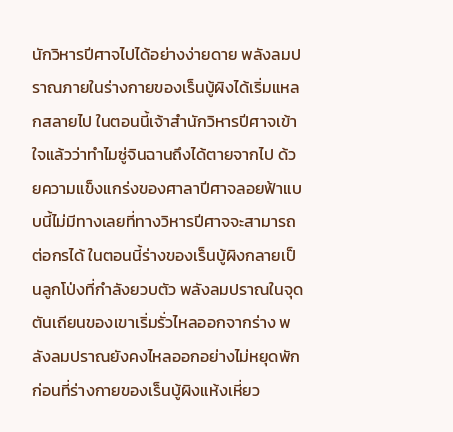นักวิหารปีศาจไปได้อย่างง่ายดาย พลังลมปราณภายในร่างกายของเร็นบู้ผิงได้เริ่มแหลกสลายไป ในตอนนี้เจ้าสำนักวิหารปีศาจเข้าใจแล้วว่าทำไมซู่จินฉานถึงได้ตายจากไป ด้วยความแข็งแกร่งของศาลาปีศาจลอยฟ้าแบบนี้ไม่มีทางเลยที่ทางวิหารปีศาจจะสามารถต่อกรได้ ในตอนนี้ร่างของเร็นบู้ผิงกลายเป็นลูกโป่งที่กำลังยวบตัว พลังลมปราณในจุดตันเถียนของเขาเริ่มรั่วไหลออกจากร่าง พลังลมปราณยังคงไหลออกอย่างไม่หยุดพักก่อนที่ร่างกายของเร็นบู้ผิงแห้งเหี่ยว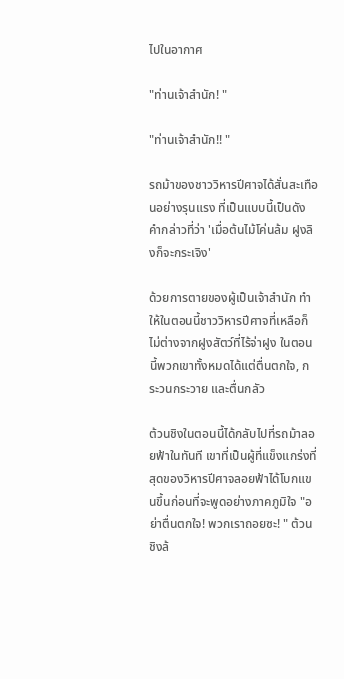ไปในอากาศ

"ท่านเจ้าสำนัก! "

"ท่านเจ้าสำนัก!! "

รถม้าของชาววิหารปีศาจได้สั่นสะเทือนอย่างรุนแรง ที่เป็นแบบนี้เป็นดังคำกล่าวที่ว่า 'เมื่อต้นไม้โค่นล้ม ฝูงลิงก็จะกระเจิง'

ด้วยการตายของผู้เป็นเจ้าสำนัก ทำให้ในตอนนี้ชาววิหารปีศาจที่เหลือก็ไม่ต่างจากฝูงสัตว์ที่ไร้จ่าฝูง ในตอนนี้พวกเขาทั้งหมดได้แต่ตื่นตกใจ, กระวนกระวาย และตื่นกลัว

ต้วนชิงในตอนนี้ได้กลับไปที่รถม้าลอยฟ้าในทันที เขาที่เป็นผู้ที่แข็งแกร่งที่สุดของวิหารปีศาจลอยฟ้าได้โบกแขนขึ้นก่อนที่จะพูดอย่างภาคภูมิใจ "อย่าตื่นตกใจ! พวกเราถอยซะ! " ต้วนชิงล้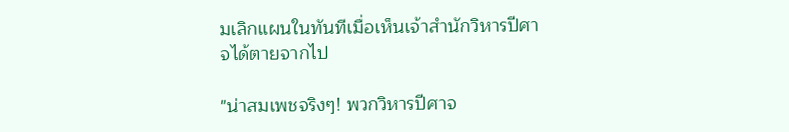มเลิกแผนในทันทีเมื่อเห็นเจ้าสำนักวิหารปีศาจได้ตายจากไป

"น่าสมเพชจริงๆ! พวกวิหารปีศาจ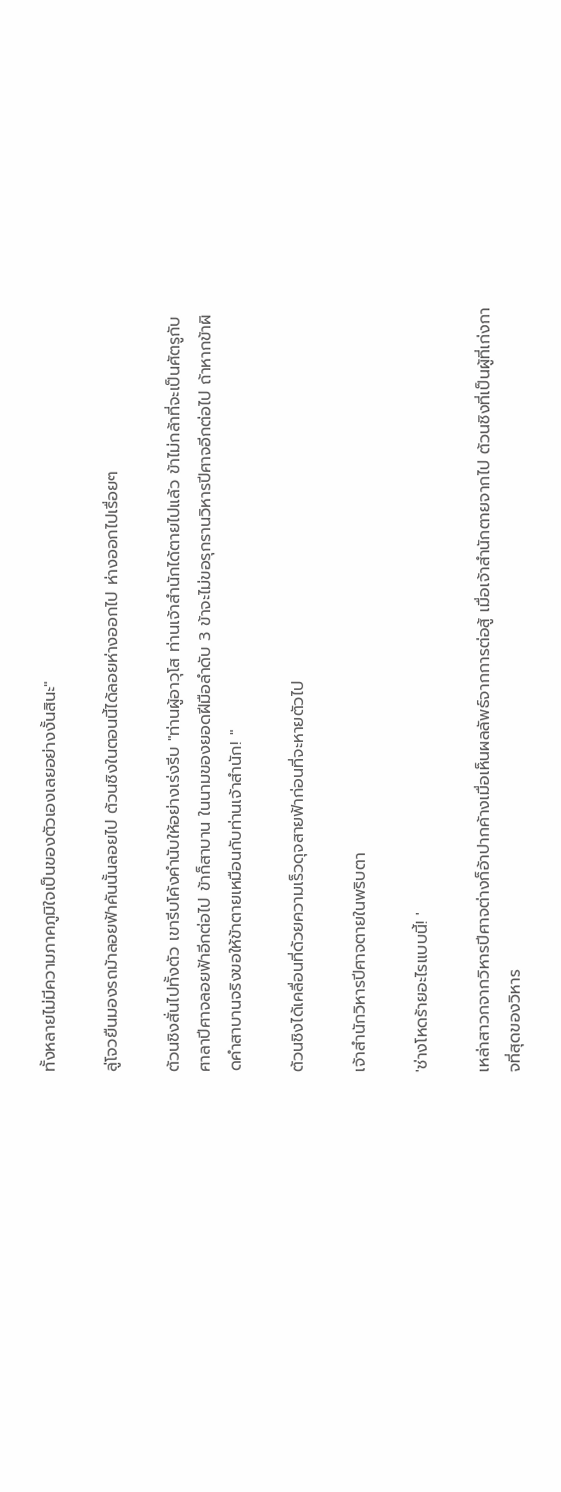ทั้งหลายไม่มีความภาคภูมิใจเป็นของตัวเองเลยอย่างงั้นสินะ"

ลู่โจวยืนมองรถม้าลอยฟ้าคันนั้นลอยไป ต้วนชิงในตอนนี้ได้ลอยห่างออกไป ห่างออกไปเรื่อยๆ

ต้วนชิงสั่นไปทั้งตัว เขารีบโค้งคำนับให้อย่างเร่งรีบ "ท่านผู้อาวุโส ท่านเจ้าสำนักได้ตายไปแล้ว ข้าไม่กล้าที่จะเป็นศัตรูกับศาลาปีศาจลอยฟ้าอีกต่อไป ข้าก็สาบาน ในนามของยอดฝีมือลำดับ 3 ข้าจะไม่ขอรุกรานวิหารปีศาจอีกต่อไป ถ้าหากข้าผิดคำสาบานจริงขอให้ข้าตายเหมือนกับท่านเจ้าสำนัก! "

ต้วนชิงได้เคลื่อนที่ด้วยความเร็วดุจสายฟ้าก่อนที่จะหายตัวไป

เจ้าสำนักวิหารปีศาจตายในพริบตา

'ช่างโหดร้ายอะไรแบบนี้! '

เหล่าสาวกจากวิหารปีศาจต่างก็อ้าปากค้างเมื่อเห็นผลลัพธ์จากการต่อสู้ เมื่อเจ้าสำนักตายจากไป ต้วนชิงที่เป็นผู้ที่เก่งกาจที่สุดของวิหาร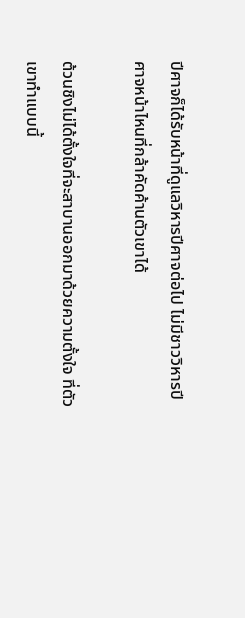ปีศาจก็ได้รับหน้าที่ดูแลวิหารปีศาจต่อไป ไม่มีชาววิหารปีศาจหน้าไหนที่กล้าคัดค้านตัวเขาได้

ต้วนชิงไม่ได้ตั้งใจที่จะสาบานออกมาด้วยความตั้งใจ ที่ตัวเขาทำแบบนี้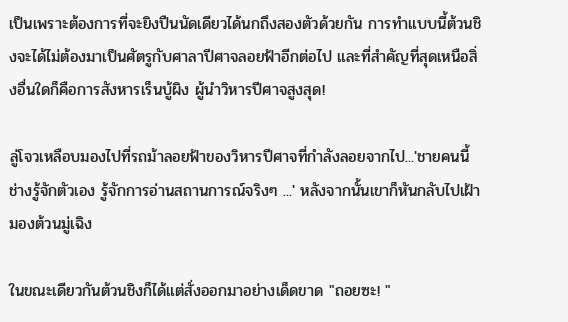เป็นเพราะต้องการที่จะยิงปืนนัดเดียวได้นกถึงสองตัวด้วยกัน การทำแบบนี้ต้วนชิงจะได้ไม่ต้องมาเป็นศัตรูกับศาลาปีศาจลอยฟ้าอีกต่อไป และที่สำคัญที่สุดเหนือสิ่งอื่นใดก็คือการสังหารเร็นบู้ผิง ผู้นำวิหารปีศาจสูงสุด!

ลู่โจวเหลือบมองไปที่รถม้าลอยฟ้าของวิหารปีศาจที่กำลังลอยจากไป...'ชายคนนี้ช่างรู้จักตัวเอง รู้จักการอ่านสถานการณ์จริงๆ ...' หลังจากนั้นเขาก็หันกลับไปเฝ้ามองต้วนมู่เฉิง

ในขณะเดียวกันต้วนชิงก็ได้แต่สั่งออกมาอย่างเด็ดขาด "ถอยซะ! "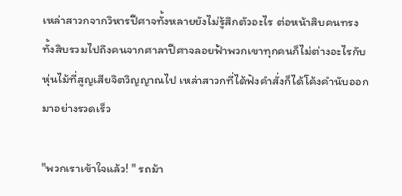เหล่าสาวกจากวิหารปีศาจทั้งหลายยังไม่รู้สึกตัวอะไร ต่อหน้าสิบคนทรงทั้งสิบรวมไปถึงคนจากศาลาปีศาจลอยฟ้าพวกเขาทุกคนก็ไม่ต่างอะไรกับหุ่นไม้ที่สูญเสียจิตวิญญาณไป เหล่าสาวกที่ได้ฟังคำสั่งก็ได้โค้งคำนับออกมาอย่างรวดเร็ว

"พวกเราเข้าใจแล้ว! " รถม้า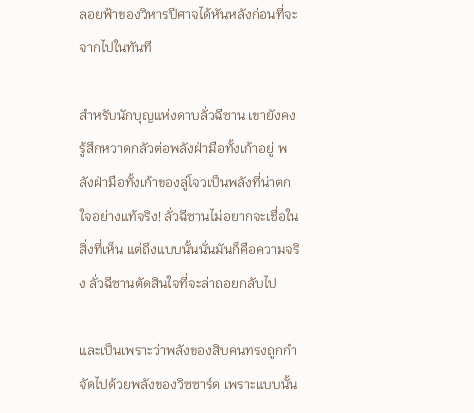ลอยฟ้าของวิหารปีศาจได้หันหลังก่อนที่จะจากไปในทันที

สำหรับนักบุญแห่งดาบลั่วฉีซาน เขายังคงรู้สึกหวาดกลัวต่อพลังฝ่ามือทั้งเก้าอยู่ พลังฝ่ามือทั้งเก้าของลู่โจวเป็นพลังที่น่าตกใจอย่างแท้จริง! ลั่วฉีซานไม่อยากจะเชื่อในสิ่งที่เห็น แต่ถึงแบบนั้นนั่นมันก็คือความจริง ลั่วฉีซานตัดสินใจที่จะล่าถอยกลับไป

และเป็นเพราะว่าพลังของสิบคนทรงถูกกำจัดไปด้วยพลังของวิซซาร์ด เพราะแบบนั้น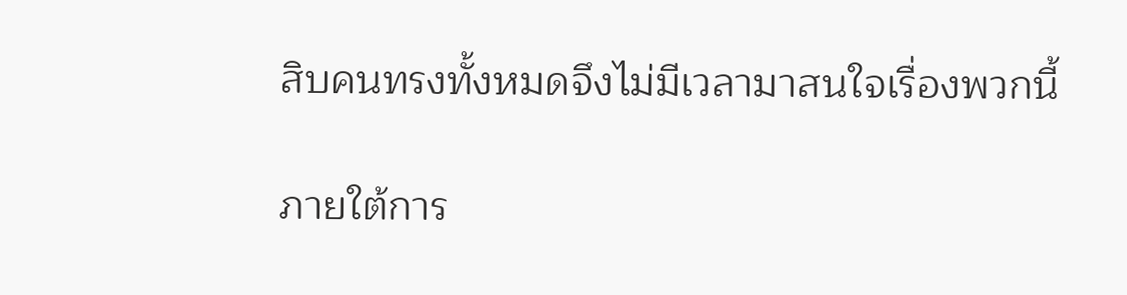สิบคนทรงทั้งหมดจึงไม่มีเวลามาสนใจเรื่องพวกนี้

ภายใต้การ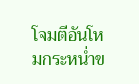โจมตีอันโหมกระหน่ำข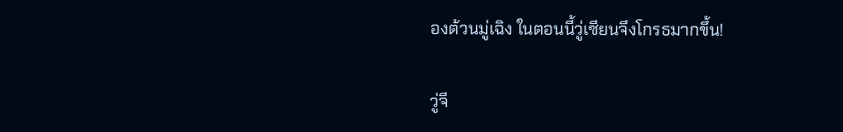องต้วนมู่เฉิง ในตอนนี้วู่เซียนจึงโกรธมากขึ้น!

วู่จี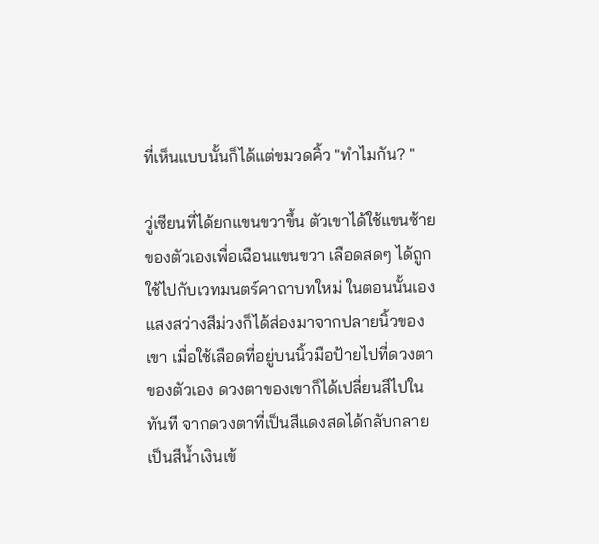ที่เห็นแบบนั้นก็ได้แต่ขมวดคิ้ว "ทำไมกัน? "

วู่เซียนที่ได้ยกแขนขวาขึ้น ตัวเขาได้ใช้แขนซ้ายของตัวเองเพื่อเฉือนแขนขวา เลือดสดๆ ได้ถูกใช้ไปกับเวทมนตร์คาถาบทใหม่ ในตอนนั้นเองแสงสว่างสีม่วงก็ได้ส่องมาจากปลายนิ้วของเขา เมื่อใช้เลือดที่อยู่บนนิ้วมือป้ายไปที่ดวงตาของตัวเอง ดวงตาของเขาก็ได้เปลี่ยนสีไปในทันที จากดวงตาที่เป็นสีแดงสดได้กลับกลายเป็นสีน้ำเงินเข้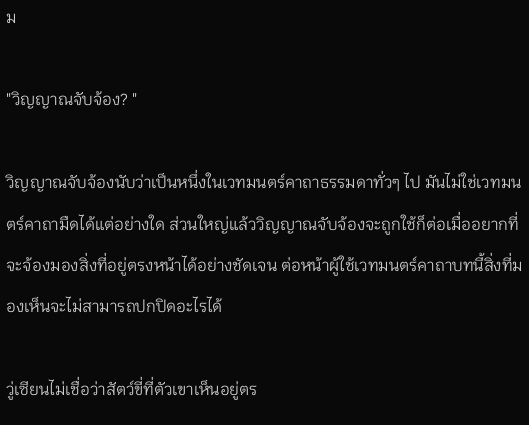ม

"วิญญาณจับจ้อง? "

วิญญาณจับจ้องนับว่าเป็นหนึ่งในเวทมนตร์คาถาธรรมดาทั่วๆ ไป มันไม่ใช่เวทมนตร์คาถามืดได้แต่อย่างใด ส่วนใหญ่แล้ววิญญาณจับจ้องจะถูกใช้ก็ต่อเมื่ออยากที่จะจ้องมองสิ่งที่อยู่ตรงหน้าได้อย่างชัดเจน ต่อหน้าผู้ใช้เวทมนตร์คาถาบทนี้สิ่งที่มองเห็นจะไม่สามารถปกปิดอะไรได้

วู่เซียนไม่เชื่อว่าสัตว์ขี่ที่ตัวเขาเห็นอยู่ตร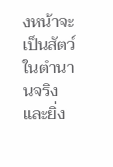งหน้าจะเป็นสัตว์ในตำนานจริง และยิ่ง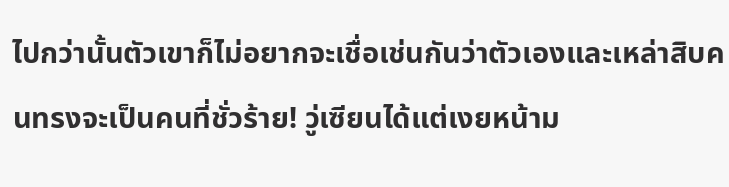ไปกว่านั้นตัวเขาก็ไม่อยากจะเชื่อเช่นกันว่าตัวเองและเหล่าสิบคนทรงจะเป็นคนที่ชั่วร้าย! วู่เซียนได้แต่เงยหน้าม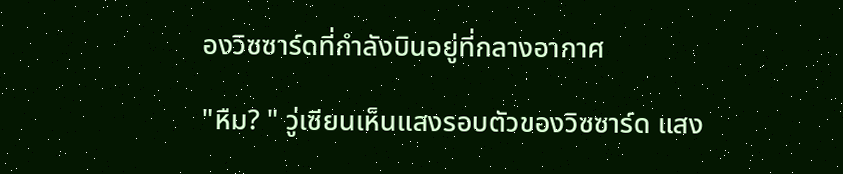องวิซซาร์ดที่กำลังบินอยู่ที่กลางอากาศ

"หืม? " วู่เซียนเห็นแสงรอบตัวของวิซซาร์ด แสง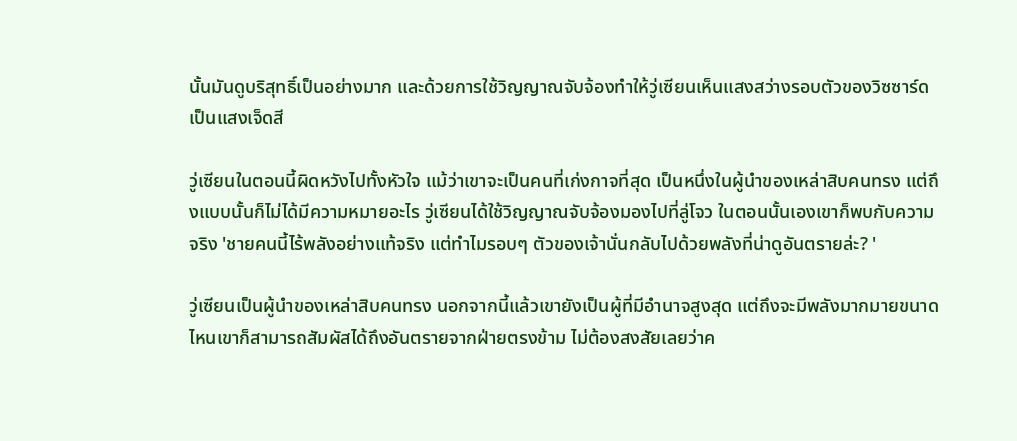นั้นมันดูบริสุทธิ์เป็นอย่างมาก และด้วยการใช้วิญญาณจับจ้องทำให้วู่เซียนเห็นแสงสว่างรอบตัวของวิซซาร์ดเป็นแสงเจ็ดสี

วู่เซียนในตอนนี้ผิดหวังไปทั้งหัวใจ แม้ว่าเขาจะเป็นคนที่เก่งกาจที่สุด เป็นหนึ่งในผู้นำของเหล่าสิบคนทรง แต่ถึงแบบนั้นก็ไม่ได้มีความหมายอะไร วู่เซียนได้ใช้วิญญาณจับจ้องมองไปที่ลู่โจว ในตอนนั้นเองเขาก็พบกับความจริง 'ชายคนนี้ไร้พลังอย่างแท้จริง แต่ทำไมรอบๆ ตัวของเจ้านั่นกลับไปด้วยพลังที่น่าดูอันตรายล่ะ? '

วู่เซียนเป็นผู้นำของเหล่าสิบคนทรง นอกจากนี้แล้วเขายังเป็นผู้ที่มีอำนาจสูงสุด แต่ถึงจะมีพลังมากมายขนาดไหนเขาก็สามารถสัมผัสได้ถึงอันตรายจากฝ่ายตรงข้าม ไม่ต้องสงสัยเลยว่าค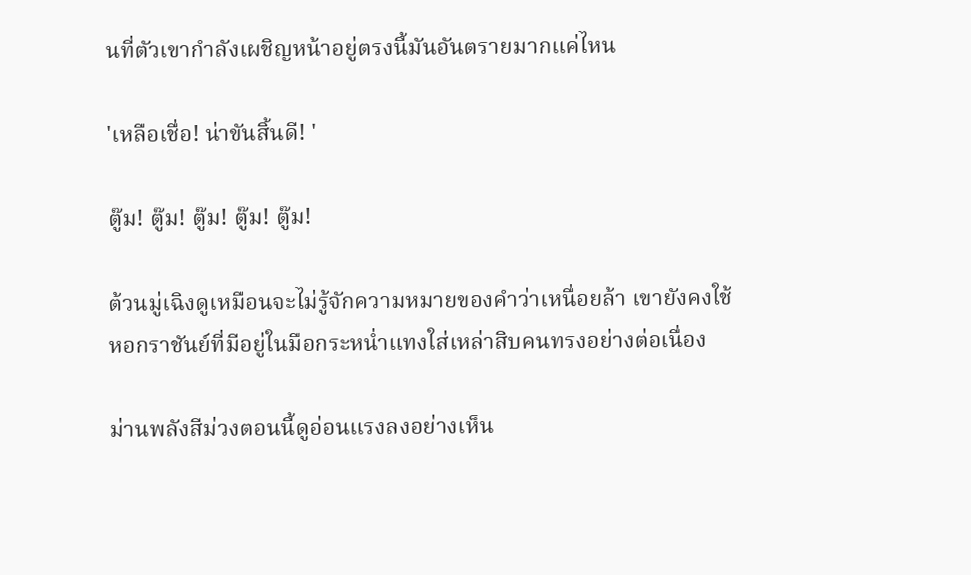นที่ตัวเขากำลังเผชิญหน้าอยู่ตรงนี้มันอันตรายมากแค่ไหน

'เหลือเชื่อ! น่าขันสิ้นดี! '

ตู๊ม! ตู๊ม! ตู๊ม! ตู๊ม! ตู๊ม!

ต้วนมู่เฉิงดูเหมือนจะไม่รู้จักความหมายของคำว่าเหนื่อยล้า เขายังคงใช้หอกราชันย์ที่มีอยู่ในมือกระหน่ำแทงใส่เหล่าสิบคนทรงอย่างต่อเนื่อง

ม่านพลังสีม่วงตอนนี้ดูอ่อนแรงลงอย่างเห็น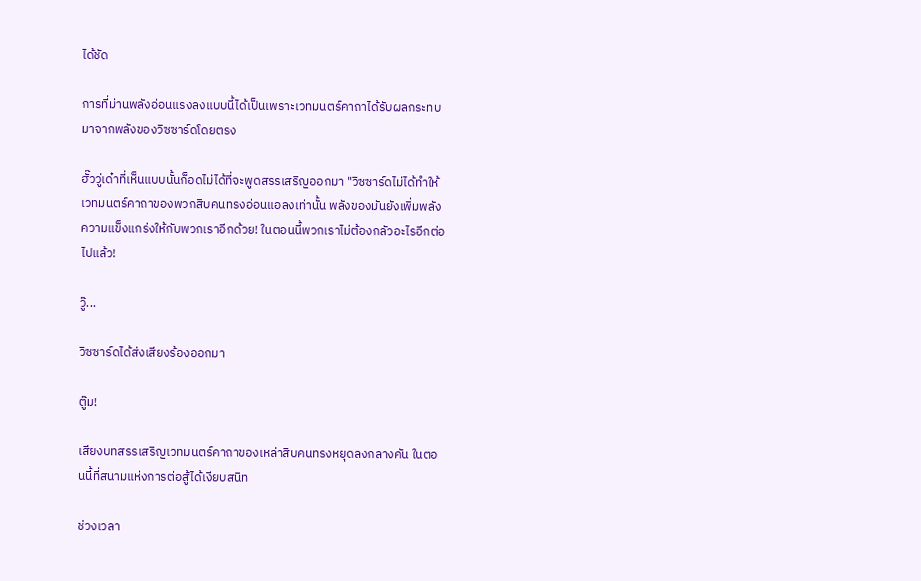ได้ชัด

การที่ม่านพลังอ่อนแรงลงแบบนี้ได้เป็นเพราะเวทมนตร์คาถาได้รับผลกระทบมาจากพลังของวิซซาร์ดโดยตรง

ฮั๊ววู่เด๋าที่เห็นแบบนั้นก็อดไม่ได้ที่จะพูดสรรเสริญออกมา "วิซซาร์ดไม่ได้ทำให้เวทมนตร์คาถาของพวกสิบคนทรงอ่อนแอลงเท่านั้น พลังของมันยังเพิ่มพลังความแข็งแกร่งให้กับพวกเราอีกด้วย! ในตอนนี้พวกเราไม่ต้องกลัวอะไรอีกต่อไปแล้ว!

วู๊...

วิซซาร์ดได้ส่งเสียงร้องออกมา

ตู๊ม!

เสียงบทสรรเสริญเวทมนตร์คาถาของเหล่าสิบคนทรงหยุดลงกลางคัน ในตอนนี้ที่สนามแห่งการต่อสู้ได้เงียบสนิท

ช่วงเวลา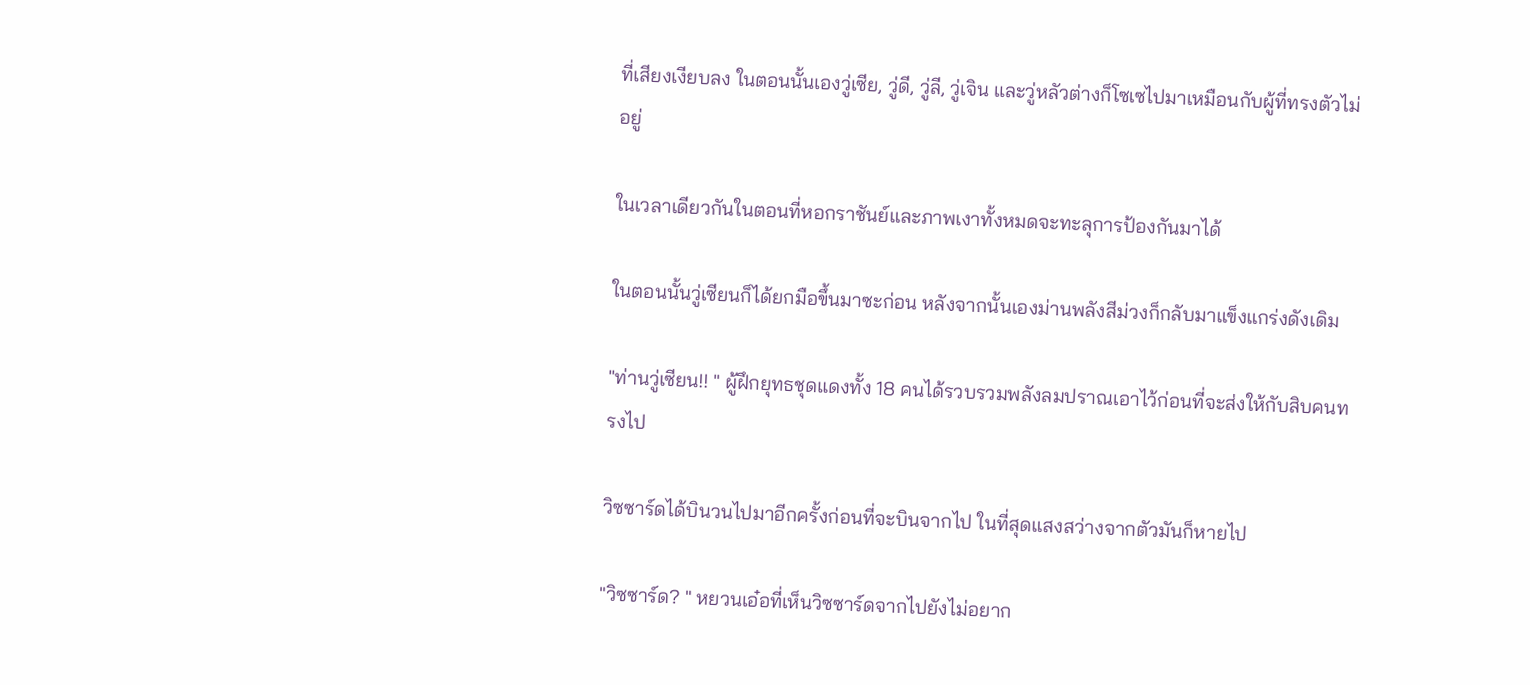ที่เสียงเงียบลง ในตอนนั้นเองวู่เซีย, วู่ดี, วู่ลี, วู่เจิน และวู่หลัวต่างก็โซเซไปมาเหมือนกับผู้ที่ทรงตัวไม่อยู่

ในเวลาเดียวกันในตอนที่หอกราชันย์และภาพเงาทั้งหมดจะทะลุการป้องกันมาได้

ในตอนนั้นวู่เซียนก็ได้ยกมือขึ้นมาซะก่อน หลังจากนั้นเองม่านพลังสีม่วงก็กลับมาแข็งแกร่งดังเดิม

"ท่านวู่เซียน!! " ผู้ฝึกยุทธชุดแดงทั้ง 18 คนได้รวบรวมพลังลมปราณเอาไว้ก่อนที่จะส่งให้กับสิบคนทรงไป

วิซซาร์ดได้บินวนไปมาอีกครั้งก่อนที่จะบินจากไป ในที่สุดแสงสว่างจากตัวมันก็หายไป

"วิซซาร์ด? " หยวนเอ๋อที่เห็นวิซซาร์ดจากไปยังไม่อยาก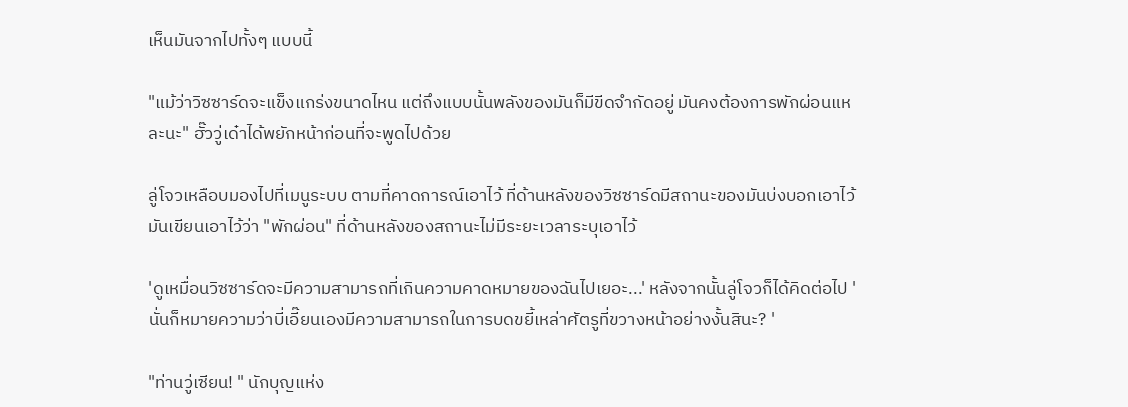เห็นมันจากไปทั้งๆ แบบนี้

"แม้ว่าวิซซาร์ดจะแข็งแกร่งขนาดไหน แต่ถึงแบบนั้นพลังของมันก็มีขีดจำกัดอยู่ มันคงต้องการพักผ่อนแหละนะ" ฮั๊ววู่เด๋าได้พยักหน้าก่อนที่จะพูดไปด้วย

ลู่โจวเหลือบมองไปที่เมนูระบบ ตามที่คาดการณ์เอาไว้ ที่ด้านหลังของวิซซาร์ดมีสถานะของมันบ่งบอกเอาไว้ มันเขียนเอาไว้ว่า "พักผ่อน" ที่ด้านหลังของสถานะไม่มีระยะเวลาระบุเอาไว้

'ดูเหมื่อนวิซซาร์ดจะมีความสามารถที่เกินความคาดหมายของฉันไปเยอะ...' หลังจากนั้นลู่โจวก็ได้คิดต่อไป 'นั่นก็หมายความว่าบี่เอี๊ยนเองมีความสามารถในการบดขยี้เหล่าศัตรูที่ขวางหน้าอย่างงั้นสินะ? '

"ท่านวู่เซียน! " นักบุญแห่ง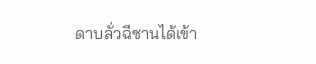ดาบลั่วฉีซานได้เข้า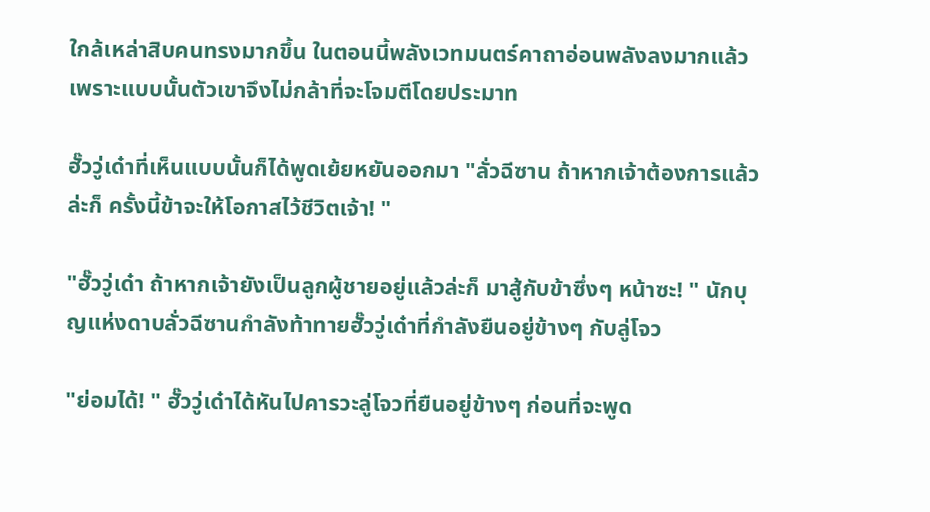ใกล้เหล่าสิบคนทรงมากขึ้น ในตอนนี้พลังเวทมนตร์คาถาอ่อนพลังลงมากแล้ว เพราะแบบนั้นตัวเขาจึงไม่กล้าที่จะโจมตีโดยประมาท

ฮั๊ววู่เด๋าที่เห็นแบบนั้นก็ได้พูดเย้ยหยันออกมา "ลั่วฉีซาน ถ้าหากเจ้าต้องการแล้วล่ะก็ ครั้งนี้ข้าจะให้โอกาสไว้ชีวิตเจ้า! "

"ฮั๊ววู่เด๋า ถ้าหากเจ้ายังเป็นลูกผู้ชายอยู่แล้วล่ะก็ มาสู้กับข้าซึ่งๆ หน้าซะ! " นักบุญแห่งดาบลั่วฉีซานกำลังท้าทายฮั๊ววู่เด๋าที่กำลังยืนอยู่ข้างๆ กับลู่โจว

"ย่อมได้! " ฮั๊ววู่เด๋าได้หันไปคารวะลู่โจวที่ยืนอยู่ข้างๆ ก่อนที่จะพูด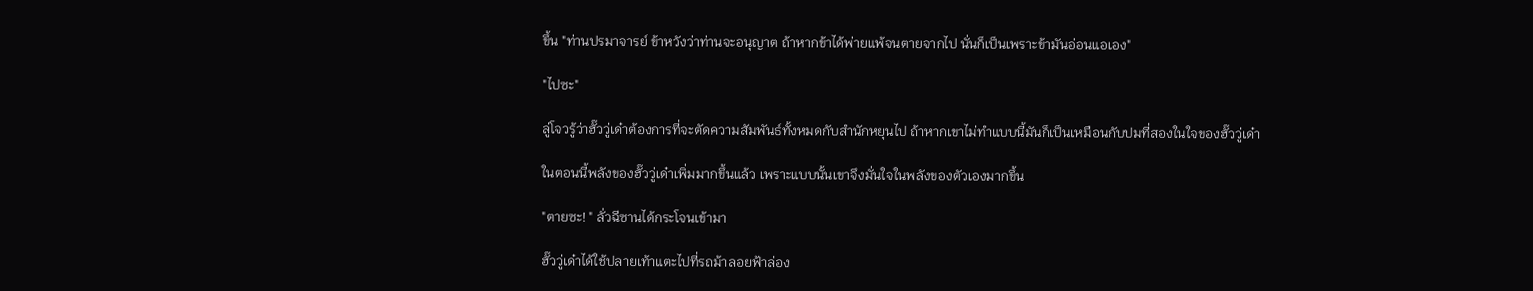ขึ้น "ท่านปรมาจารย์ ข้าหวังว่าท่านจะอนุญาต ถ้าหากข้าได้พ่ายแพ้จนตายจากไป นั่นก็เป็นเพราะข้ามันอ่อนแอเอง"

"ไปซะ"

ลู่โจวรู้ว่าฮั๊ววู่เด๋าต้องการที่จะตัดความสัมพันธ์ทั้งหมดกับสำนักหยุนไป ถ้าหากเขาไม่ทำแบบนี้มันก็เป็นเหมือนกับปมที่สองในใจของฮั๊ววู่เด๋า

ในตอนนี้พลังของฮั๊ววู่เด๋าเพิ่มมากขึ้นแล้ว เพราะแบบนั้นเขาจึงมั่นใจในพลังของตัวเองมากขึ้น

"ตายซะ! " ลั่วฉีซานได้กระโจนเข้ามา

ฮั๊ววู่เด๋าได้ใช้ปลายเท้าแตะไปที่รถม้าลอยฟ้าล่อง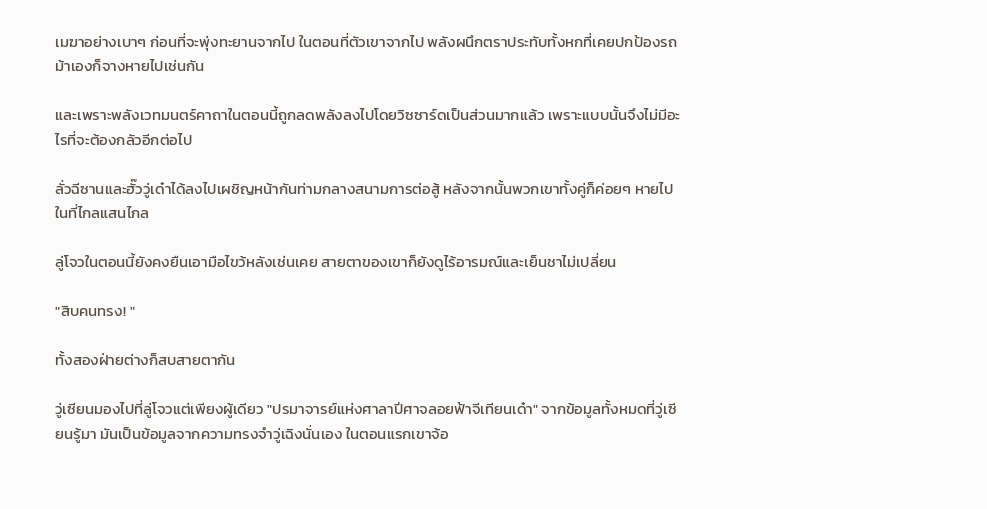เมฆาอย่างเบาๆ ก่อนที่จะพุ่งทะยานจากไป ในตอนที่ตัวเขาจากไป พลังผนึกตราประทับทั้งหกที่เคยปกป้องรถม้าเองก็จางหายไปเช่นกัน

และเพราะพลังเวทมนตร์คาถาในตอนนี้ถูกลดพลังลงไปโดยวิซซาร์ดเป็นส่วนมากแล้ว เพราะแบบนั้นจึงไม่มีอะไรที่จะต้องกลัวอีกต่อไป

ลั่วฉีซานและฮั๊ววู่เด๋าได้ลงไปเผชิญหน้ากันท่ามกลางสนามการต่อสู้ หลังจากนั้นพวกเขาทั้งคู่ก็ค่อยๆ หายไปในที่ไกลแสนไกล

ลู่โจวในตอนนี้ยังคงยืนเอามือไขว้หลังเช่นเคย สายตาของเขาก็ยังดูไร้อารมณ์และเย็นชาไม่เปลี่ยน

"สิบคนทรง! "

ทั้งสองฝ่ายต่างก็สบสายตากัน

วู่เซียนมองไปที่ลู่โจวแต่เพียงผู้เดียว "ปรมาจารย์แห่งศาลาปีศาจลอยฟ้าจีเทียนเด๋า" จากข้อมูลทั้งหมดที่วู่เซียนรู้มา มันเป็นข้อมูลจากความทรงจำวู่เฉิงนั่นเอง ในตอนแรกเขาจ้อ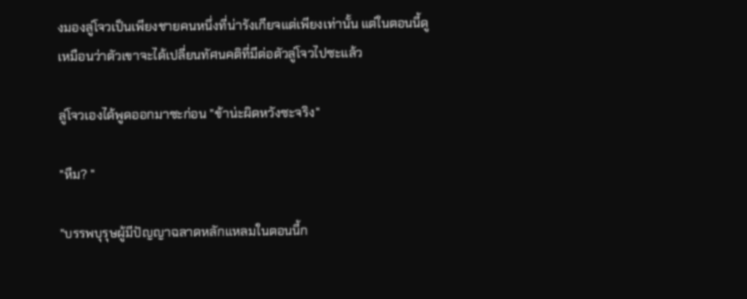งมองลู่โจวเป็นเพียงชายคนหนึ่งที่น่ารังเกียจแต่เพียงเท่านั้น แต่ในตอนนี้ดูเหมือนว่าตัวเขาจะได้เปลี่ยนทัศนคติที่มีต่อตัวลู่โจวไปซะแล้ว

ลู่โจวเองได้พูดออกมาซะก่อน "ข้าน่ะผิดหวังซะจริง"

"หืม? "

"บรรพบุรุษผู้มีปัญญาฉลาดหลักแหลมในตอนนี้ก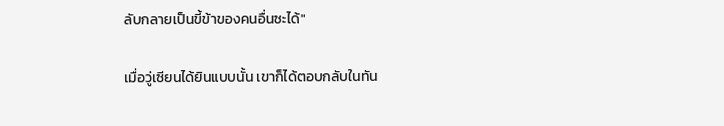ลับกลายเป็นขี้ข้าของคนอื่นซะได้"

เมื่อวู่เซียนได้ยินแบบนั้น เขาก็ได้ตอบกลับในทัน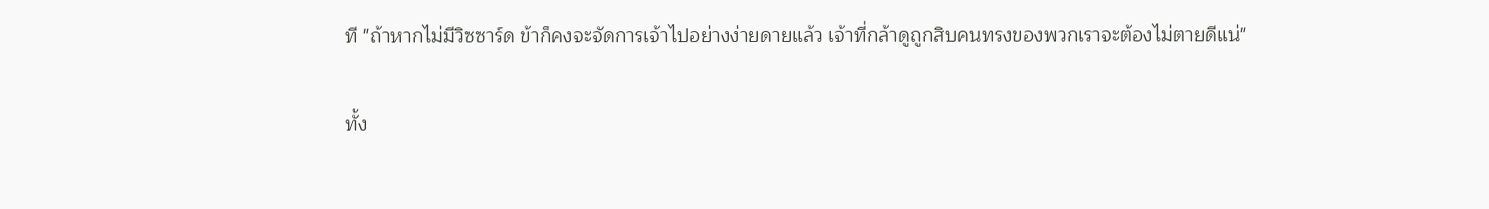ที "ถ้าหากไม่มีวิซซาร์ด ข้าก็คงจะจัดการเจ้าไปอย่างง่ายดายแล้ว เจ้าที่กล้าดูถูกสิบคนทรงของพวกเราจะต้องไม่ตายดีแน่"

ทั้ง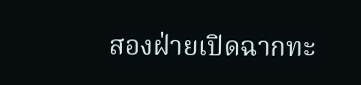สองฝ่ายเปิดฉากทะ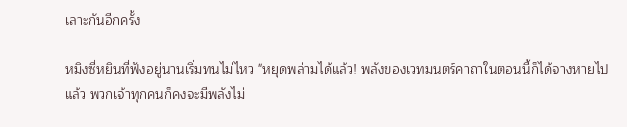เลาะกันอีกครั้ง

หมิงซี่หยินที่ฟังอยู่นานเริ่มทนไม่ไหว "หยุดพล่ามได้แล้ว! พลังของเวทมนตร์คาถาในตอนนี้ก็ได้จางหายไปแล้ว พวกเจ้าทุกคนก็คงจะมีพลังไม่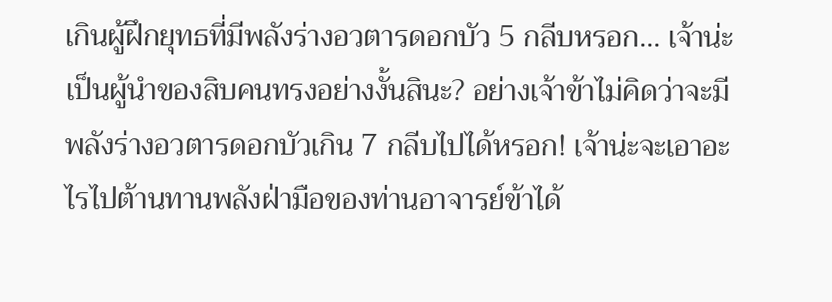เกินผู้ฝึกยุทธที่มีพลังร่างอวตารดอกบัว 5 กลีบหรอก... เจ้าน่ะเป็นผู้นำของสิบคนทรงอย่างงั้นสินะ? อย่างเจ้าข้าไม่คิดว่าจะมีพลังร่างอวตารดอกบัวเกิน 7 กลีบไปได้หรอก! เจ้าน่ะจะเอาอะไรไปต้านทานพลังฝ่ามือของท่านอาจารย์ข้าได้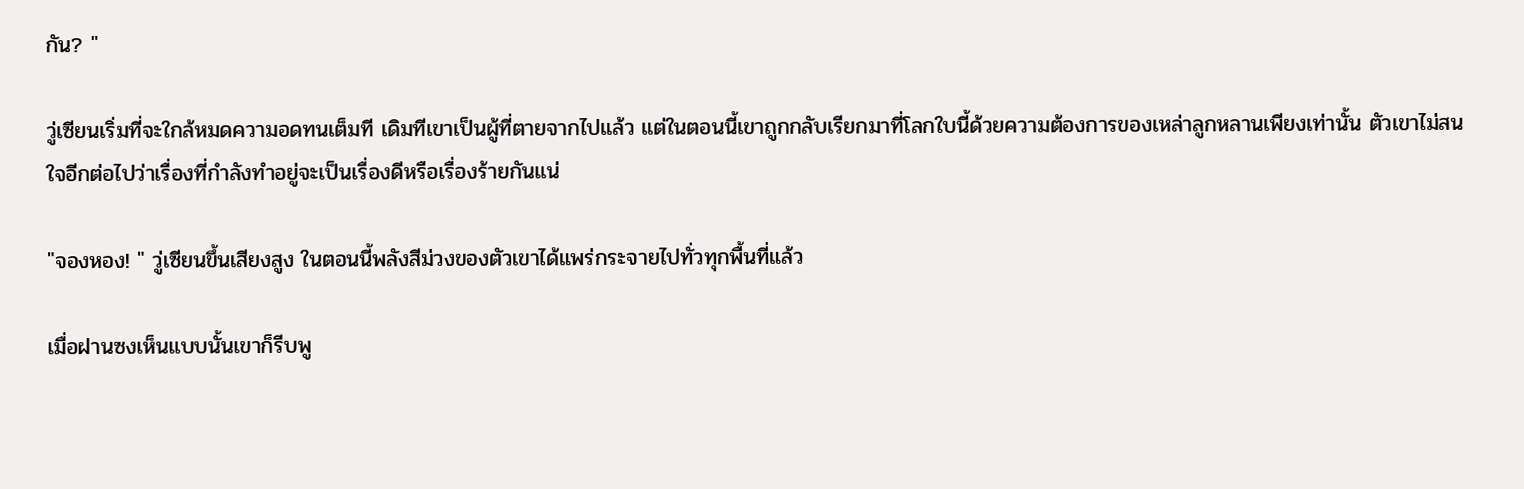กัน? "

วู่เซียนเริ่มที่จะใกล้หมดความอดทนเต็มที เดิมทีเขาเป็นผู้ที่ตายจากไปแล้ว แต่ในตอนนี้เขาถูกกลับเรียกมาที่โลกใบนี้ด้วยความต้องการของเหล่าลูกหลานเพียงเท่านั้น ตัวเขาไม่สนใจอีกต่อไปว่าเรื่องที่กำลังทำอยู่จะเป็นเรื่องดีหรือเรื่องร้ายกันแน่

"จองหอง! " วู่เซียนขึ้นเสียงสูง ในตอนนี้พลังสีม่วงของตัวเขาได้แพร่กระจายไปทั่วทุกพื้นที่แล้ว

เมื่อฝานซงเห็นแบบนั้นเขาก็รีบพู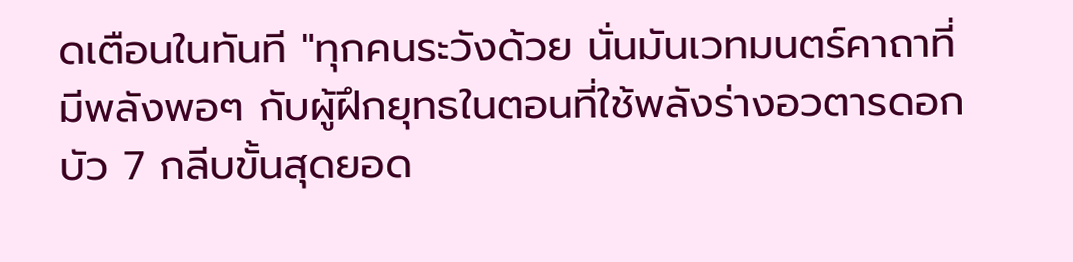ดเตือนในทันที "ทุกคนระวังด้วย นั่นมันเวทมนตร์คาถาที่มีพลังพอๆ กับผู้ฝึกยุทธในตอนที่ใช้พลังร่างอวตารดอกบัว 7 กลีบขั้นสุดยอด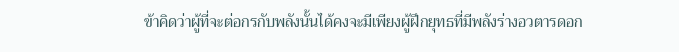ข้าคิดว่าผู้ที่จะต่อกรกับพลังนั้นได้คงจะมีเพียงผู้ฝึกยุทธที่มีพลังร่างอวตารดอก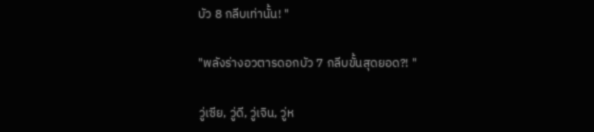บัว 8 กลีบเท่านั้น! "

"พลังร่างอวตารดอกบัว 7 กลีบขั้นสุดยอด?! "

วู่เซีย, วู่ดี, วู่เจิน, วู่ห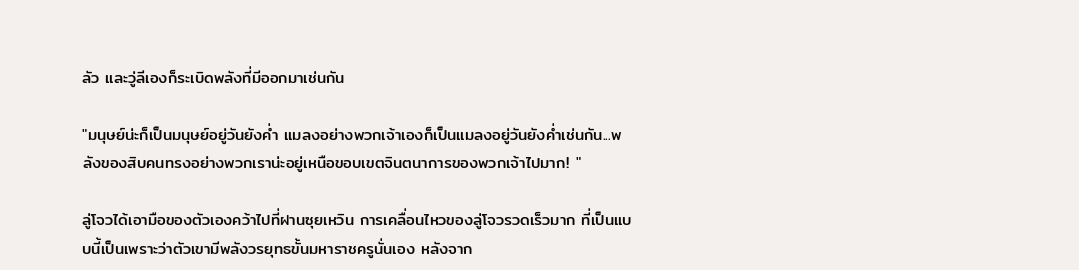ลัว และวู่ลีเองก็ระเบิดพลังที่มีออกมาเช่นกัน

"มนุษย์น่ะก็เป็นมนุษย์อยู่วันยังค่ำ แมลงอย่างพวกเจ้าเองก็เป็นแมลงอยู่วันยังค่ำเช่นกัน...พลังของสิบคนทรงอย่างพวกเราน่ะอยู่เหนือขอบเขตจินตนาการของพวกเจ้าไปมาก! "

ลู่โจวได้เอามือของตัวเองคว้าไปที่ฝานซุยเหวิน การเคลื่อนไหวของลู่โจวรวดเร็วมาก ที่เป็นแบบนี้เป็นเพราะว่าตัวเขามีพลังวรยุทธขั้นมหาราชครูนั่นเอง หลังจาก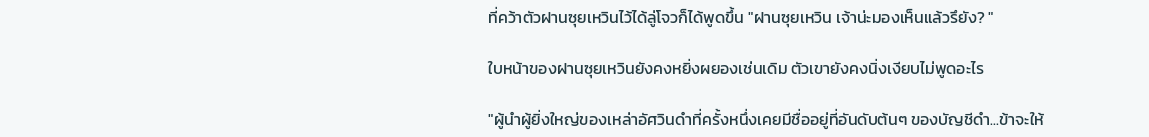ที่คว้าตัวฝานซุยเหวินไว้ได้ลู่โจวก็ได้พูดขึ้น "ฝานซุยเหวิน เจ้าน่ะมองเห็นแล้วรึยัง? "

ใบหน้าของฝานซุยเหวินยังคงหยิ่งผยองเช่นเดิม ตัวเขายังคงนิ่งเงียบไม่พูดอะไร

"ผู้นำผู้ยิ่งใหญ่ของเหล่าอัศวินดำที่ครั้งหนึ่งเคยมีชื่ออยู่ที่อันดับต้นๆ ของบัญชีดำ...ข้าจะให้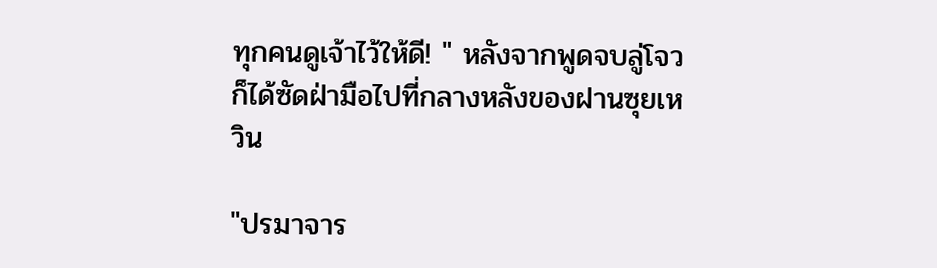ทุกคนดูเจ้าไว้ให้ดี! " หลังจากพูดจบลู่โจวก็ได้ซัดฝ่ามือไปที่กลางหลังของฝานซุยเหวิน

"ปรมาจาร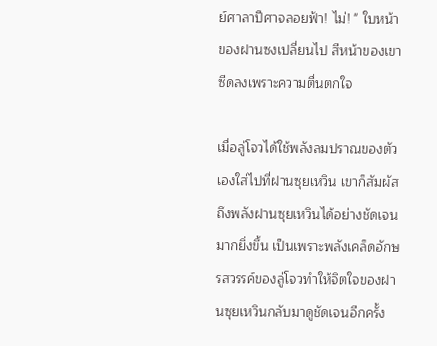ย์ศาลาปีศาจลอยฟ้า! ไม่! " ใบหน้าของฝานซงเปลี่ยนไป สีหน้าของเขาซีดลงเพราะความตื่นตกใจ

เมื่อลู่โจวได้ใช้พลังลมปราณของตัวเองใส่ไปที่ฝานซุยเหวิน เขาก็สัมผัสถึงพลังฝานซุยเหวินได้อย่างชัดเจนมากยิ่งขึ้น เป็นเพราะพลังเคล็ดอักษรสวรรค์ของลู่โจวทำให้จิตใจของฝานซุยเหวินกลับมาดูชัดเจนอีกครั้ง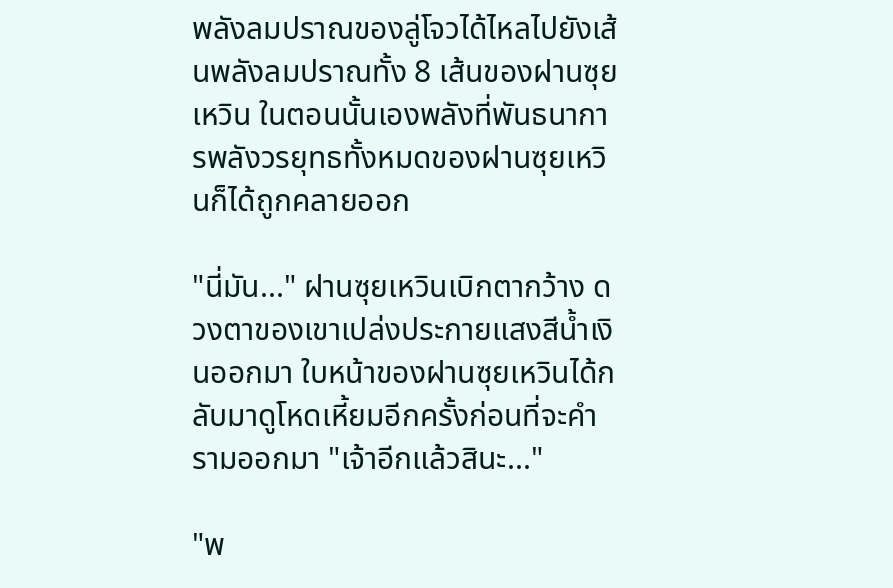พลังลมปราณของลู่โจวได้ไหลไปยังเส้นพลังลมปราณทั้ง 8 เส้นของฝานซุยเหวิน ในตอนนั้นเองพลังที่พันธนาการพลังวรยุทธทั้งหมดของฝานซุยเหวินก็ได้ถูกคลายออก

"นี่มัน..." ฝานซุยเหวินเบิกตากว้าง ดวงตาของเขาเปล่งประกายแสงสีน้ำเงินออกมา ใบหน้าของฝานซุยเหวินได้กลับมาดูโหดเหี้ยมอีกครั้งก่อนที่จะคำรามออกมา "เจ้าอีกแล้วสินะ..."

"พ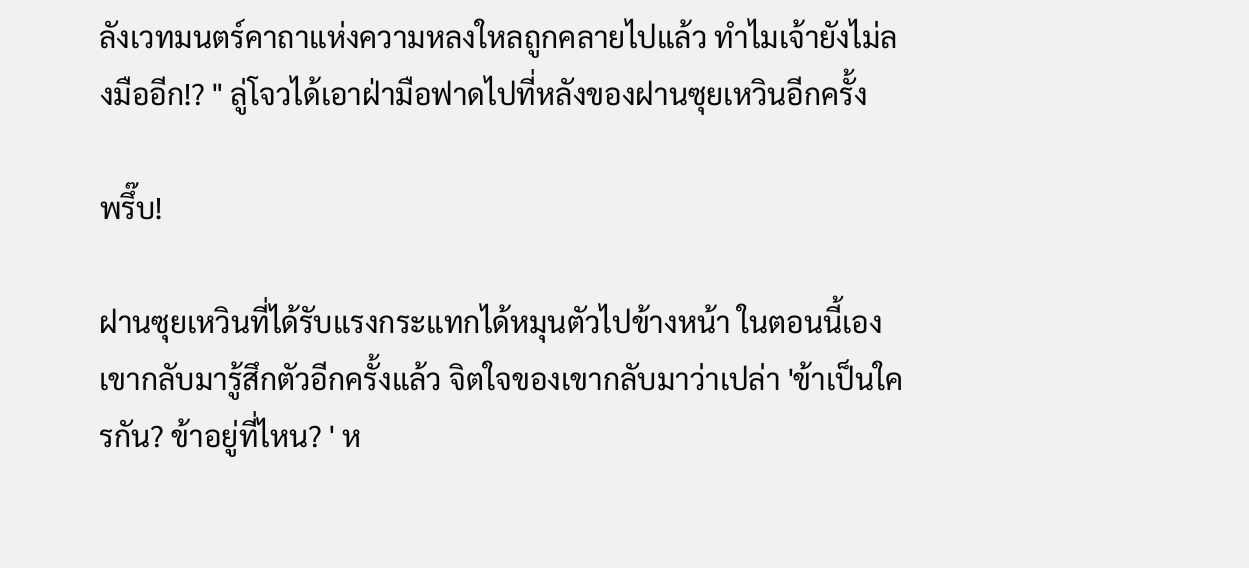ลังเวทมนตร์คาถาแห่งความหลงใหลถูกคลายไปแล้ว ทำไมเจ้ายังไม่ลงมืออีก!? " ลู่โจวได้เอาฝ่ามือฟาดไปที่หลังของฝานซุยเหวินอีกครั้ง

พรึ๊บ!

ฝานซุยเหวินที่ได้รับแรงกระแทกได้หมุนตัวไปข้างหน้า ในตอนนี้เองเขากลับมารู้สึกตัวอีกครั้งแล้ว จิตใจของเขากลับมาว่าเปล่า 'ข้าเป็นใครกัน? ข้าอยู่ที่ไหน? ' ห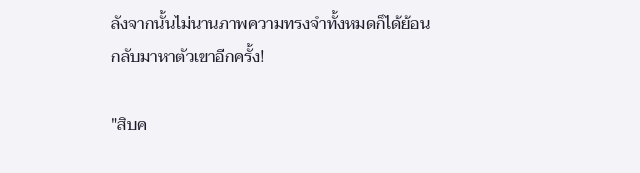ลังจากนั้นไม่นานภาพความทรงจำทั้งหมดก็ได้ย้อนกลับมาหาตัวเขาอีกครั้ง!

"สิบค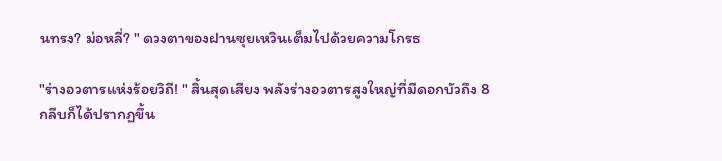นทรง? ม่อหลี่? " ดวงตาของฝานซุยเหวินเต็มไปด้วยความโกรธ

"ร่างอวตารแห่งร้อยวิถี! " สิ้นสุดเสียง พลังร่างอวตารสูงใหญ่ที่มีดอกบัวถึง 8 กลีบก็ได้ปรากฏขึ้น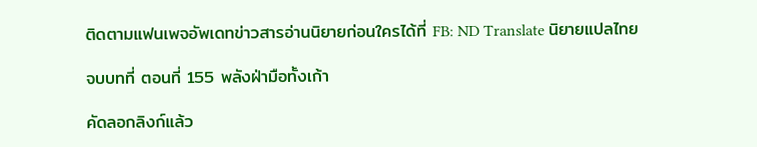ติดตามแฟนเพจอัพเดทข่าวสารอ่านนิยายก่อนใครได้ที่ FB: ND Translate นิยายแปลไทย

จบบทที่ ตอนที่ 155 พลังฝ่ามือทั้งเก้า

คัดลอกลิงก์แล้ว